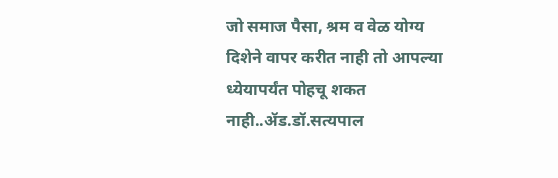जो समाज पैसा, श्रम व वेळ योग्य दिशेने वापर करीत नाही तो आपल्या ध्येयापर्यंत पोहचू शकत नाही..ॲड.डॉ.सत्यपाल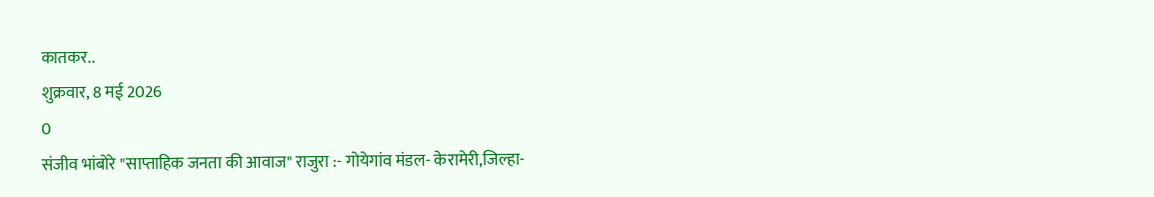कातकर..
शुक्रवार, 8 मई 2026
0
संजीव भांबोरे "साप्ताहिक जनता की आवाज" राजुरा :- गोयेगांव मंडल- केरामेरी,जिल्हा-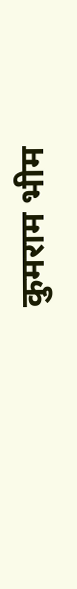कुमराम भीम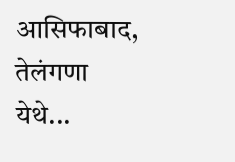आसिफाबाद, तेलंगणा येथे...